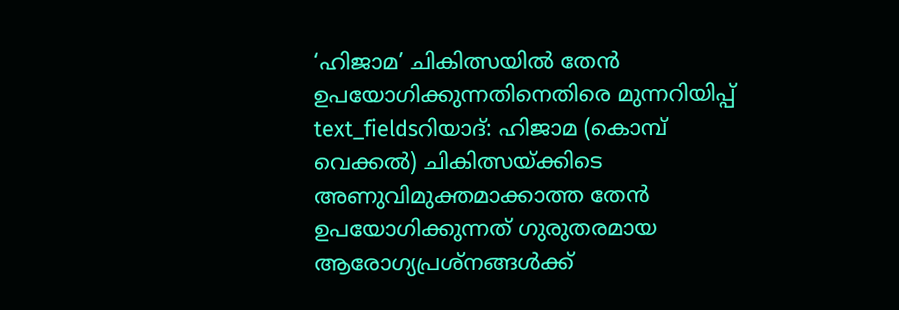‘ഹിജാമ’ ചികിത്സയിൽ തേൻ ഉപയോഗിക്കുന്നതിനെതിരെ മുന്നറിയിപ്പ്
text_fieldsറിയാദ്: ഹിജാമ (കൊമ്പ് വെക്കൽ) ചികിത്സയ്ക്കിടെ അണുവിമുക്തമാക്കാത്ത തേൻ ഉപയോഗിക്കുന്നത് ഗുരുതരമായ ആരോഗ്യപ്രശ്നങ്ങൾക്ക്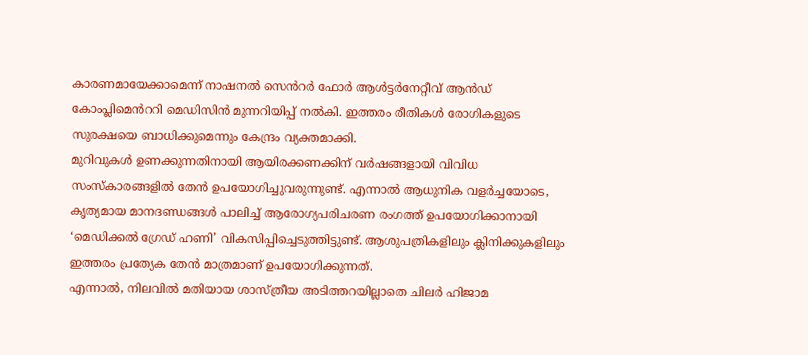കാരണമായേക്കാമെന്ന് നാഷനൽ സെൻറർ ഫോർ ആൾട്ടർനേറ്റീവ് ആൻഡ് കോംപ്ലിമെൻററി മെഡിസിൻ മുന്നറിയിപ്പ് നൽകി. ഇത്തരം രീതികൾ രോഗികളുടെ സുരക്ഷയെ ബാധിക്കുമെന്നും കേന്ദ്രം വ്യക്തമാക്കി.
മുറിവുകൾ ഉണക്കുന്നതിനായി ആയിരക്കണക്കിന് വർഷങ്ങളായി വിവിധ സംസ്കാരങ്ങളിൽ തേൻ ഉപയോഗിച്ചുവരുന്നുണ്ട്. എന്നാൽ ആധുനിക വളർച്ചയോടെ, കൃത്യമായ മാനദണ്ഡങ്ങൾ പാലിച്ച് ആരോഗ്യപരിചരണ രംഗത്ത് ഉപയോഗിക്കാനായി ‘മെഡിക്കൽ ഗ്രേഡ് ഹണി’ വികസിപ്പിച്ചെടുത്തിട്ടുണ്ട്. ആശുപത്രികളിലും ക്ലിനിക്കുകളിലും ഇത്തരം പ്രത്യേക തേൻ മാത്രമാണ് ഉപയോഗിക്കുന്നത്.
എന്നാൽ, നിലവിൽ മതിയായ ശാസ്ത്രീയ അടിത്തറയില്ലാതെ ചിലർ ഹിജാമ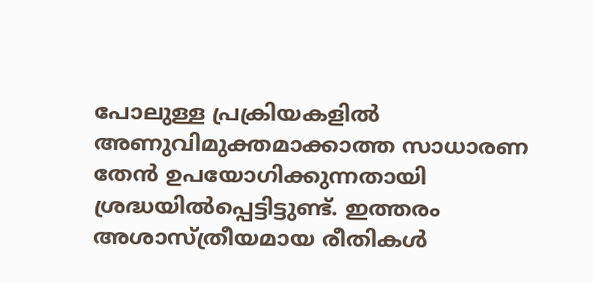പോലുള്ള പ്രക്രിയകളിൽ അണുവിമുക്തമാക്കാത്ത സാധാരണ തേൻ ഉപയോഗിക്കുന്നതായി ശ്രദ്ധയിൽപ്പെട്ടിട്ടുണ്ട്. ഇത്തരം അശാസ്ത്രീയമായ രീതികൾ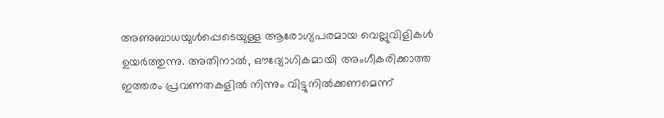അണുബാധയുൾപ്പെടെയുള്ള ആരോഗ്യപരമായ വെല്ലുവിളികൾ ഉയർത്തുന്നു. അതിനാൽ, ഔദ്യോഗികമായി അംഗീകരിക്കാത്ത ഇത്തരം പ്രവണതകളിൽ നിന്നും വിട്ടുനിൽക്കണമെന്ന്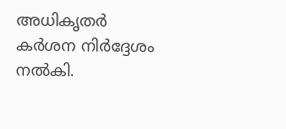അധികൃതർ കർശന നിർദ്ദേശം നൽകി.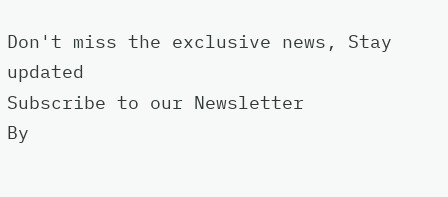Don't miss the exclusive news, Stay updated
Subscribe to our Newsletter
By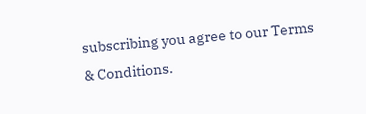subscribing you agree to our Terms & Conditions.